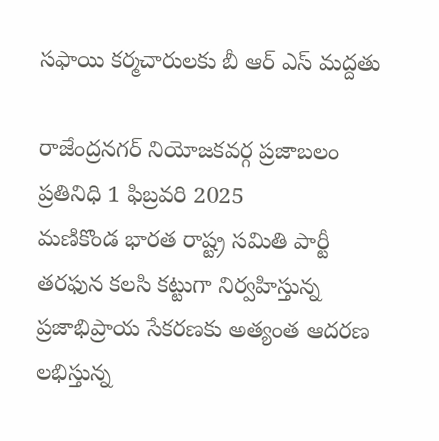సఫాయి కర్మచారులకు బీ ఆర్ ఎస్ మద్దతు

రాజేంద్రనగర్ నియోజకవర్గ ప్రజాబలం ప్రతినిధి 1 ఫిబ్రవరి 2025
మణికొండ భారత రాష్ట్ర సమితి పార్టీ తరఫున కలసి కట్టుగా నిర్వహిస్తున్న ప్రజాభిప్రాయ సేకరణకు అత్యంత ఆదరణ లభిస్తున్న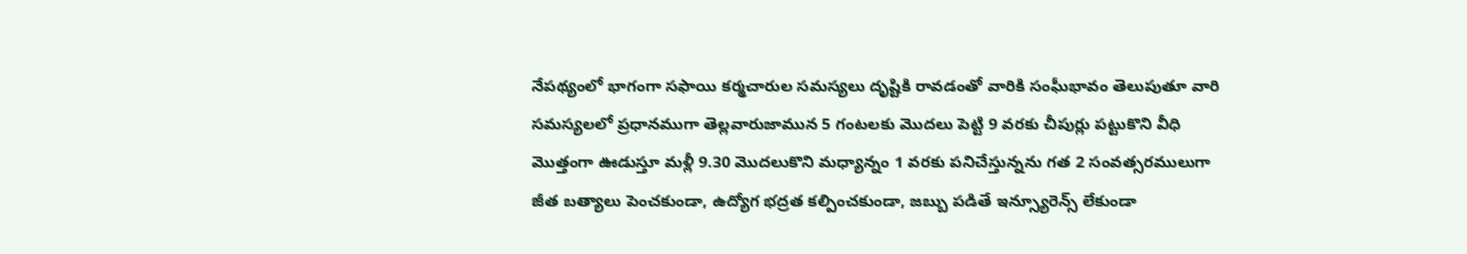నేపథ్యంలో భాగంగా సఫాయి కర్మచారుల సమస్యలు దృష్టికి రావడంతో వారికి సంఘీభావం తెలుపుతూ వారి సమస్యలలో ప్రధానముగా తెల్లవారుజామున 5 గంటలకు మొదలు పెట్టి 9 వరకు చీపుర్లు పట్టుకొని వీధి మొత్తంగా ఊడుస్తూ మళ్లీ 9.30 మొదలుకొని మధ్యాన్నం 1 వరకు పనిచేస్తున్నను గత 2 సంవత్సరములుగా జీత బత్యాలు పెంచకుండా, ఉద్యోగ భద్రత కల్పించకుండా, జబ్బు పడితే ఇన్స్యూరెన్స్ లేకుండా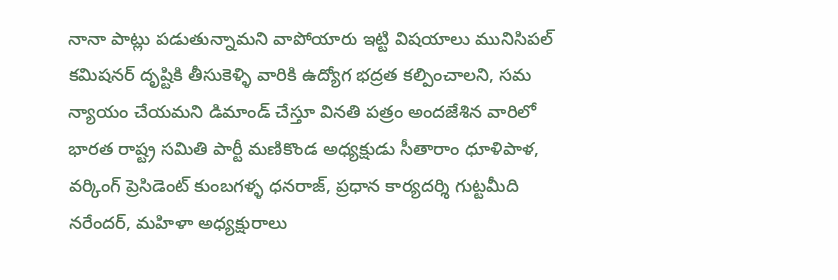నానా పాట్లు పడుతున్నామని వాపోయారు ఇట్టి విషయాలు మునిసిపల్ కమిషనర్ దృష్టికి తీసుకెళ్ళి వారికి ఉద్యోగ భద్రత కల్పించాలని, సమ న్యాయం చేయమని డిమాండ్ చేస్తూ వినతి పత్రం అందజేశిన వారిలో భారత రాష్ట్ర సమితి పార్టీ మణికొండ అధ్యక్షుడు సీతారాం ధూళిపాళ, వర్కింగ్ ప్రెసిడెంట్ కుంబగళ్ళ ధనరాజ్, ప్రధాన కార్యదర్శి గుట్టమీది నరేందర్, మహిళా అధ్యక్షురాలు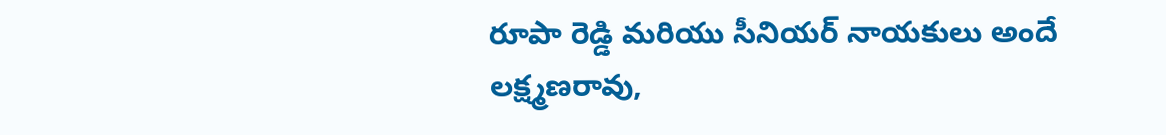రూపా రెడ్డి మరియు సీనియర్ నాయకులు అందే లక్ష్మణరావు,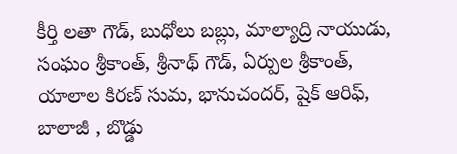కీర్తి లతా గౌడ్, బుధోలు బబ్లు, మాల్యాద్రి నాయుడు, సంఘం శ్రీకాంత్, శ్రీనాథ్ గౌడ్, ఏర్పుల శ్రీకాంత్, యాలాల కిరణ్ సుమ, భానుచందర్, షైక్ ఆరిఫ్, బాలాజీ , బొడ్డు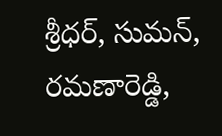శ్రీధర్, సుమన్, రమణారెడ్డి,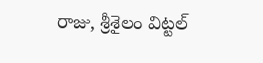రాజు, శ్రీశైలం విట్టల్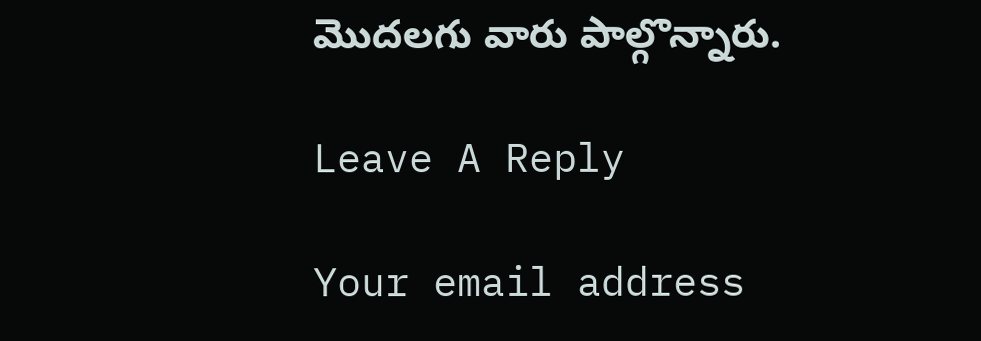మొదలగు వారు పాల్గొన్నారు.

Leave A Reply

Your email address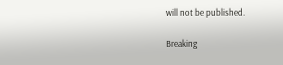will not be published.

Breaking